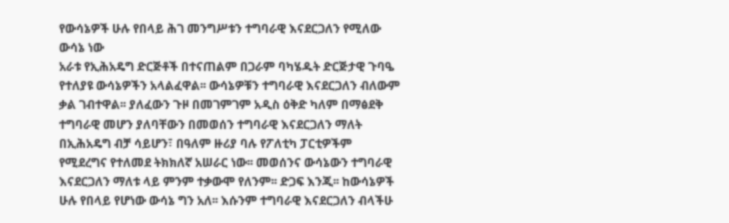የውሳኔዎች ሁሉ የበላይ ሕገ መንግሥቱን ተግባራዊ እናደርጋለን የሚለው ውሳኔ ነው
አራቱ የኢሕአዴግ ድርጅቶች በተናጠልም በጋራም ባካሄዱት ድርጅታዊ ጉባዔ የተለያዩ ውሳኔዎችን አላልፈዋል፡፡ ውሳኔዎቹን ተግባራዊ እናደርጋለን ብለውም ቃል ገብተዋል፡፡ ያለፈውን ጉዞ በመገምገም አዲስ ዕቅድ ካለም በማፅደቅ ተግባራዊ መሆን ያለባቸውን በመወሰን ተግባራዊ እናደርጋለን ማለት በኢሕአዴግ ብቻ ሳይሆን፣ በዓለም ዙሪያ ባሉ የፖለቲካ ፓርቲዎችም የሚደረግና የተለመደ ትክክለኛ አሠራር ነው፡፡ መወሰንና ውሳኔውን ተግባራዊ እናደርጋለን ማለቱ ላይ ምንም ተቃውሞ የለንም፡፡ ድጋፍ እንጂ፡፡ ከውሳኔዎች ሁሉ የበላይ የሆነው ውሳኔ ግን አለ፡፡ እሱንም ተግባራዊ እናደርጋለን ብላችሁ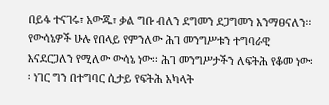በይፋ ተናገሩ፣ አውጁ፣ ቃል ግቡ ብለን ደግመን ደጋግመን እንማፀናለን፡፡ የውሳኔዎች ሁሉ የበላይ የምንለው ሕገ መንግሥቱን ተግባራዊ እናደርጋለን የሚለው ውሳኔ ነው፡፡ ሕገ መንግሥታችን ለፍትሕ የቆመ ነው፡፡ ነገር ግን በተግባር ሲታይ የፍትሕ አካላት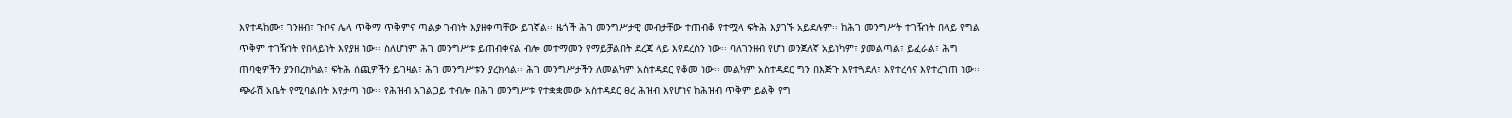እየተዳከሙ፣ ገንዘብ፣ ጉቦና ሌላ ጥቅማ ጥቅምና ጣልቃ ገብነት እያዘቀጣቸው ይገኛል፡፡ ዜጎች ሕገ መንግሥታዊ መብታቸው ተጠብቆ የተሟላ ፍትሕ እያገኙ አይደሉም፡፡ ከሕገ መንግሥት ተገዥነት በላይ የግል ጥቅም ተገዥነት የበላይነት እየያዘ ነው፡፡ ስለሆነም ሕገ መንግሥቱ ይጠብቀናል ብሎ መተማመን የማይቻልበት ደረጃ ላይ እየደረስን ነው፡፡ ባለገንዘብ የሆነ ወንጀለኛ አይነካም፣ ያመልጣል፣ ይፈራል፣ ሕግ ጠባቂዎችን ያንበረክካል፣ ፍትሕ ሰጪዎችን ይገዛል፣ ሕገ መንግሥቱን ያረክሳል፡፡ ሕገ መንግሥታችን ለመልካም አስተዳደር የቆመ ነው፡፡ መልካም አስተዳደር ግን በእጅጉ እየተጓደለ፣ እየተረሳና እየተረገጠ ነው፡፡ ጭራሽ አቤት የሚባልበት እየታጣ ነው፡፡ የሕዝብ አገልጋይ ተብሎ በሕገ መንግሥቱ የተቋቋመው አስተዳደር ፀረ ሕዝብ እየሆነና ከሕዝብ ጥቅም ይልቅ የግ